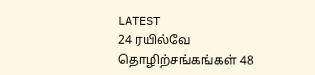LATEST
24 ரயில்வே தொழிற்சங்கங்கள் 48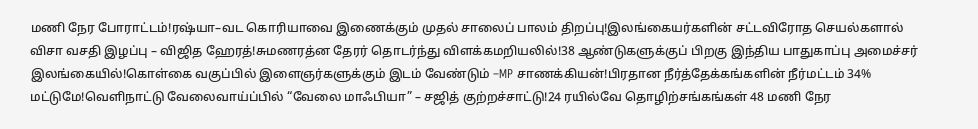மணி நேர போராட்டம்!ரஷ்யா–வட கொரியாவை இணைக்கும் முதல் சாலைப் பாலம் திறப்பு!இலங்கையர்களின் சட்டவிரோத செயல்களால் விசா வசதி இழப்பு – விஜித ஹேரத்!சுமணரத்ன தேரர் தொடர்ந்து விளக்கமறியலில்!38 ஆண்டுகளுக்குப் பிறகு இந்திய பாதுகாப்பு அமைச்சர் இலங்கையில்!கொள்கை வகுப்பில் இளைஞர்களுக்கும் இடம் வேண்டும் –MP சாணக்கியன்!பிரதான நீர்த்தேக்கங்களின் நீர்மட்டம் 34% மட்டுமே!வெளிநாட்டு வேலைவாய்ப்பில் “வேலை மாஃபியா” – சஜித் குற்றச்சாட்டு!24 ரயில்வே தொழிற்சங்கங்கள் 48 மணி நேர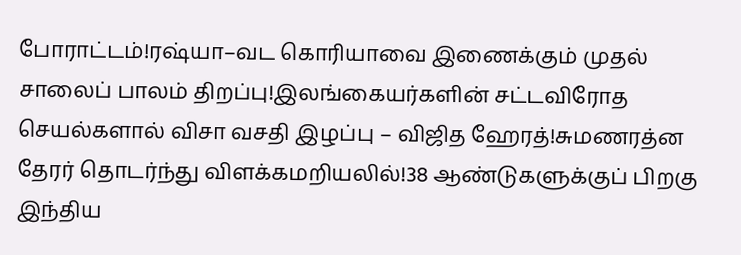போராட்டம்!ரஷ்யா–வட கொரியாவை இணைக்கும் முதல் சாலைப் பாலம் திறப்பு!இலங்கையர்களின் சட்டவிரோத செயல்களால் விசா வசதி இழப்பு – விஜித ஹேரத்!சுமணரத்ன தேரர் தொடர்ந்து விளக்கமறியலில்!38 ஆண்டுகளுக்குப் பிறகு இந்திய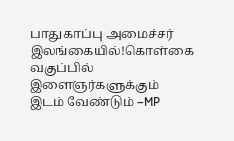பாதுகாப்பு அமைச்சர் இலங்கையில்!கொள்கை வகுப்பில் இளைஞர்களுக்கும் இடம் வேண்டும் –MP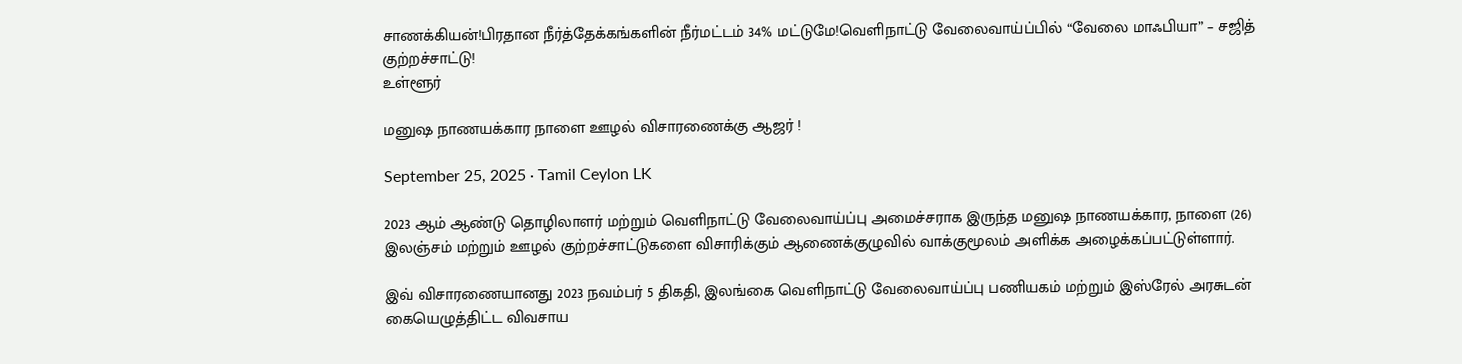சாணக்கியன்!பிரதான நீர்த்தேக்கங்களின் நீர்மட்டம் 34% மட்டுமே!வெளிநாட்டு வேலைவாய்ப்பில் “வேலை மாஃபியா” – சஜித் குற்றச்சாட்டு!
உள்ளூர்

மனுஷ நாணயக்கார நாளை ஊழல் விசாரணைக்கு ஆஜர் !

September 25, 2025 · Tamil Ceylon LK

2023 ஆம் ஆண்டு தொழிலாளர் மற்றும் வெளிநாட்டு வேலைவாய்ப்பு அமைச்சராக இருந்த மனுஷ நாணயக்கார, நாளை (26) இலஞ்சம் மற்றும் ஊழல் குற்றச்சாட்டுகளை விசாரிக்கும் ஆணைக்குழுவில் வாக்குமூலம் அளிக்க அழைக்கப்பட்டுள்ளார்.

இவ் விசாரணையானது 2023 நவம்பர் 5 திகதி, இலங்கை வெளிநாட்டு வேலைவாய்ப்பு பணியகம் மற்றும் இஸ்ரேல் அரசுடன் கையெழுத்திட்ட விவசாய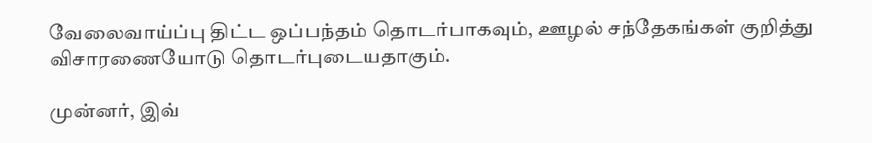வேலைவாய்ப்பு திட்ட ஒப்பந்தம் தொடர்பாகவும், ஊழல் சந்தேகங்கள் குறித்து விசாரணையோடு தொடர்புடையதாகும்.

முன்னர், இவ்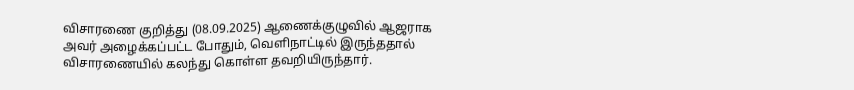விசாரணை குறித்து (08.09.2025) ஆணைக்குழுவில் ஆஜராக அவர் அழைக்கப்பட்ட போதும், வெளிநாட்டில் இருந்ததால் விசாரணையில் கலந்து கொள்ள தவறியிருந்தார்.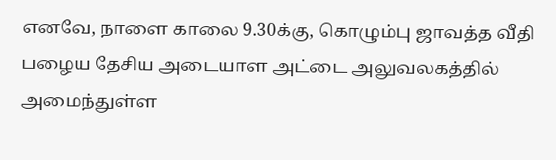எனவே, நாளை காலை 9.30க்கு, கொழும்பு ஜாவத்த வீதி பழைய தேசிய அடையாள அட்டை அலுவலகத்தில் அமைந்துள்ள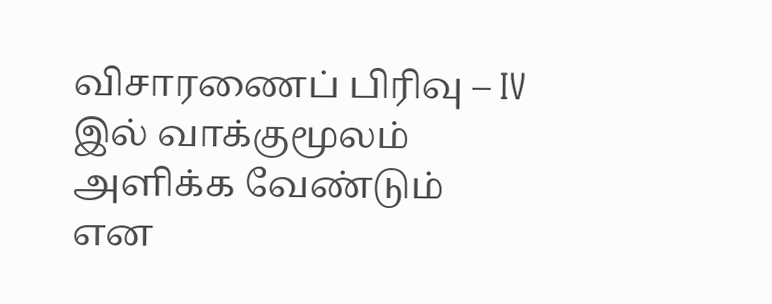விசாரணைப் பிரிவு – IV இல் வாக்குமூலம் அளிக்க வேண்டும் என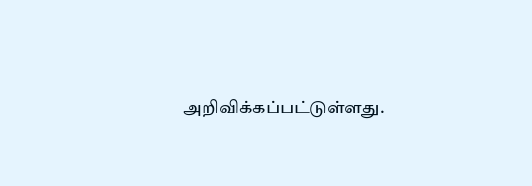அறிவிக்கப்பட்டுள்ளது.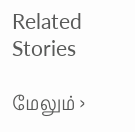Related Stories

மேலும் ›